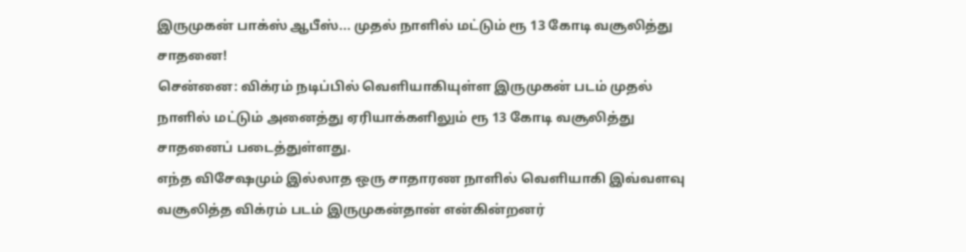இருமுகன் பாக்ஸ் ஆபீஸ்... முதல் நாளில் மட்டும் ரூ 13 கோடி வசூலித்து சாதனை!
சென்னை: விக்ரம் நடிப்பில் வெளியாகியுள்ள இருமுகன் படம் முதல் நாளில் மட்டும் அனைத்து ஏரியாக்களிலும் ரூ 13 கோடி வசூலித்து சாதனைப் படைத்துள்ளது.
எந்த விசேஷமும் இல்லாத ஒரு சாதாரண நாளில் வெளியாகி இவ்வளவு வசூலித்த விக்ரம் படம் இருமுகன்தான் என்கின்றனர்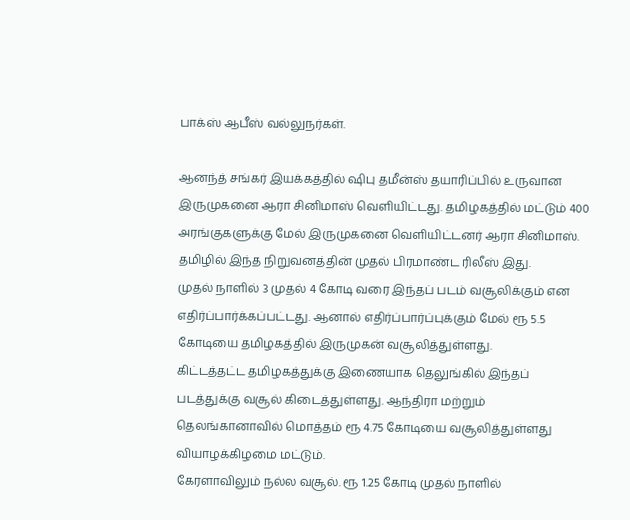பாக்ஸ் ஆபீஸ் வல்லுநர்கள்.

ஆனந்த் சங்கர் இயக்கத்தில் ஷிபு தமீன்ஸ் தயாரிப்பில் உருவான இருமுகனை ஆரா சினிமாஸ் வெளியிட்டது. தமிழகத்தில் மட்டும் 400 அரங்குகளுக்கு மேல் இருமுகனை வெளியிட்டனர் ஆரா சினிமாஸ். தமிழில் இந்த நிறுவனத்தின் முதல் பிரமாண்ட ரிலீஸ் இது.
முதல் நாளில் 3 முதல் 4 கோடி வரை இந்தப் படம் வசூலிக்கும் என எதிர்ப்பார்க்கப்பட்டது. ஆனால் எதிர்ப்பார்ப்புக்கும் மேல் ரூ 5.5 கோடியை தமிழகத்தில் இருமுகன் வசூலித்துள்ளது.
கிட்டத்தட்ட தமிழகத்துக்கு இணையாக தெலுங்கில் இந்தப் படத்துக்கு வசூல் கிடைத்துள்ளது. ஆந்திரா மற்றும் தெலங்கானாவில் மொத்தம் ரூ 4.75 கோடியை வசூலித்துள்ளது வியாழக்கிழமை மட்டும்.
கேரளாவிலும் நல்ல வசூல். ரூ 1.25 கோடி முதல் நாளில்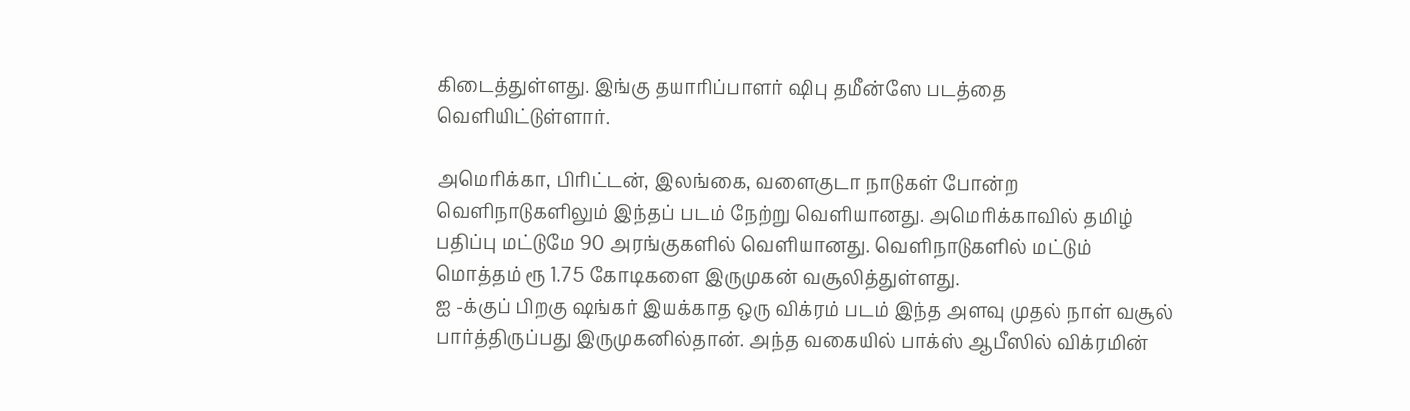கிடைத்துள்ளது. இங்கு தயாரிப்பாளர் ஷிபு தமீன்ஸே படத்தை வெளியிட்டுள்ளார்.

அமெரிக்கா, பிரிட்டன், இலங்கை, வளைகுடா நாடுகள் போன்ற வெளிநாடுகளிலும் இந்தப் படம் நேற்று வெளியானது. அமெரிக்காவில் தமிழ் பதிப்பு மட்டுமே 90 அரங்குகளில் வெளியானது. வெளிநாடுகளில் மட்டும் மொத்தம் ரூ 1.75 கோடிகளை இருமுகன் வசூலித்துள்ளது.
ஐ -க்குப் பிறகு ஷங்கர் இயக்காத ஒரு விக்ரம் படம் இந்த அளவு முதல் நாள் வசூல் பார்த்திருப்பது இருமுகனில்தான். அந்த வகையில் பாக்ஸ் ஆபீஸில் விக்ரமின்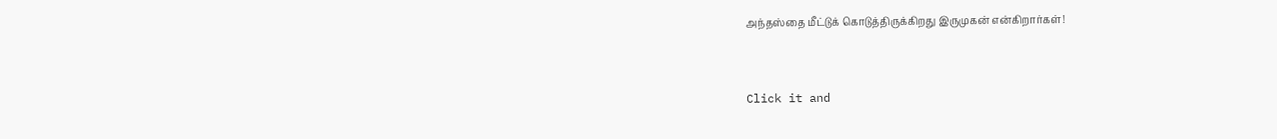அந்தஸ்தை மீட்டுக் கொடுத்திருக்கிறது இருமுகன் என்கிறார்கள்!


Click it and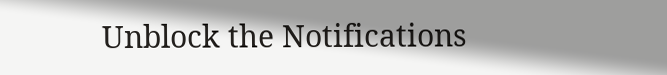Unblock the Notifications